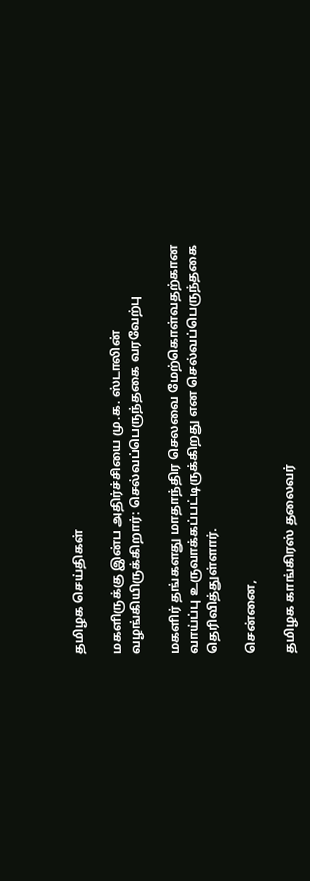தமிழக செய்திகள்

மகளிருக்கு இன்ப அதிர்ச்சியை மு.க. ஸ்டாலின் வழங்கியிருக்கிறார்: செல்வப்பெருந்தகை வரவேற்பு

மகளிர் தங்களது மாதாந்திர செலவை மேற்கொள்வதற்கான வாய்ப்பு உருவாக்கப்பட்டிருக்கிறது என செல்வப்பெருந்தகை தெரிவித்துள்ளார்.

சென்னை,

தமிழக காங்கிரஸ் தலைவர்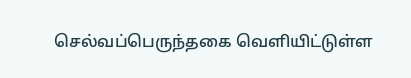செல்வப்பெருந்தகை வெளியிட்டுள்ள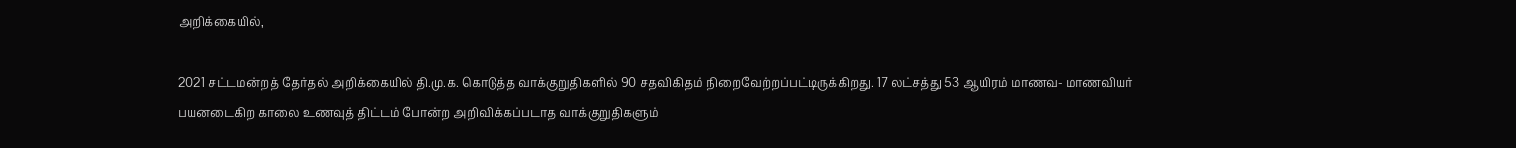அறிக்கையில்,

2021 சட்டமன்றத் தேர்தல் அறிக்கையில் தி.மு.க. கொடுத்த வாக்குறுதிகளில் 90 சதவிகிதம் நிறைவேற்றப்பட்டிருக்கிறது. 17 லட்சத்து 53 ஆயிரம் மாணவ- மாணவியர் பயனடைகிற காலை உணவுத் திட்டம் போன்ற அறிவிக்கப்படாத வாக்குறுதிகளும்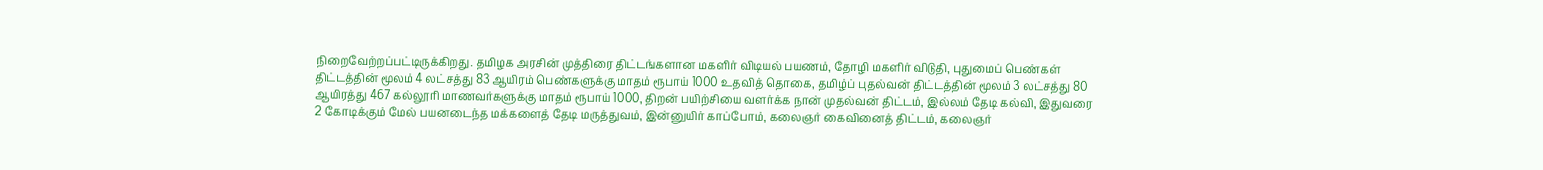நிறைவேற்றப்பட்டிருக்கிறது. தமிழக அரசின் முத்திரை திட்டங்களான மகளிர் விடியல் பயணம், தோழி மகளிர் விடுதி, புதுமைப் பெண்கள் திட்டத்தின் மூலம் 4 லட்சத்து 83 ஆயிரம் பெண்களுக்கு மாதம் ரூபாய் 1000 உதவித் தொகை, தமிழ்ப் புதல்வன் திட்டத்தின் மூலம் 3 லட்சத்து 80 ஆயிரத்து 467 கல்லூரி மாணவர்களுக்கு மாதம் ரூபாய் 1000, திறன் பயிற்சியை வளர்க்க நான் முதல்வன் திட்டம், இல்லம் தேடி கல்வி, இதுவரை 2 கோடிக்கும் மேல் பயனடைந்த மக்களைத் தேடி மருத்துவம், இன்னுயிர் காப்போம், கலைஞர் கைவினைத் திட்டம், கலைஞர்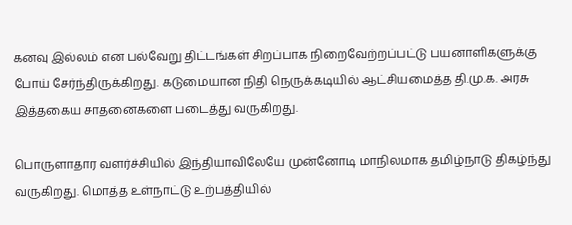கனவு இல்லம் என பல்வேறு திட்டங்கள் சிறப்பாக நிறைவேற்றப்பட்டு பயனாளிகளுக்கு போய் சேர்ந்திருக்கிறது. கடுமையான நிதி நெருக்கடியில் ஆட்சியமைத்த தி.மு.க. அரசு இத்தகைய சாதனைகளை படைத்து வருகிறது.

பொருளாதார வளர்ச்சியில் இந்தியாவிலேயே முன்னோடி மாநிலமாக தமிழ்நாடு திகழ்ந்து வருகிறது. மொத்த உள்நாட்டு உற்பத்தியில்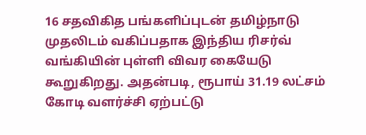16 சதவிகித பங்களிப்புடன் தமிழ்நாடு முதலிடம் வகிப்பதாக இந்திய ரிசர்வ் வங்கியின் புள்ளி விவர கையேடு கூறுகிறது. அதன்படி, ரூபாய் 31.19 லட்சம் கோடி வளர்ச்சி ஏற்பட்டு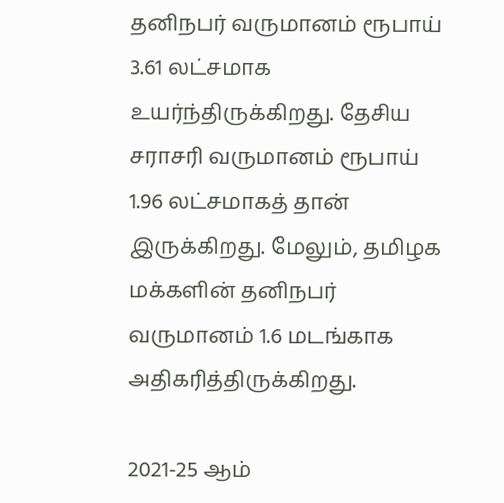தனிநபர் வருமானம் ரூபாய் 3.61 லட்சமாக உயர்ந்திருக்கிறது. தேசிய சராசரி வருமானம் ரூபாய் 1.96 லட்சமாகத் தான் இருக்கிறது. மேலும், தமிழக மக்களின் தனிநபர் வருமானம் 1.6 மடங்காக அதிகரித்திருக்கிறது.

2021-25 ஆம்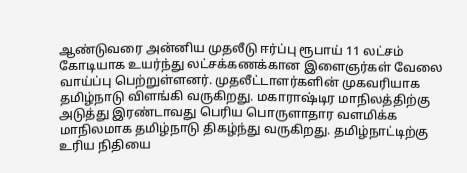ஆண்டுவரை அன்னிய முதலீடு ஈர்ப்பு ரூபாய் 11 லட்சம் கோடியாக உயர்ந்து லட்சக்கணக்கான இளைஞர்கள் வேலை வாய்ப்பு பெற்றுள்ளனர். முதலீட்டாளர்களின் முகவரியாக தமிழ்நாடு விளங்கி வருகிறது. மகாராஷ்டிர மாநிலத்திற்கு அடுத்து இரண்டாவது பெரிய பொருளாதார வளமிக்க மாநிலமாக தமிழ்நாடு திகழ்ந்து வருகிறது. தமிழ்நாட்டிற்கு உரிய நிதியை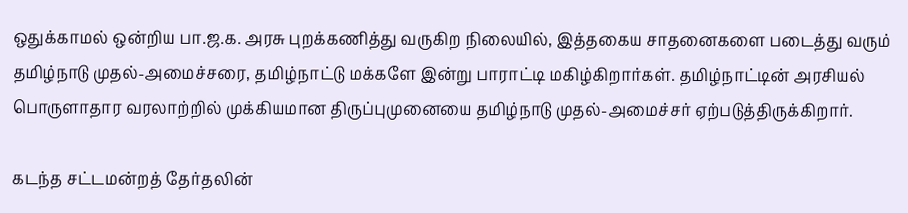ஒதுக்காமல் ஒன்றிய பா.ஜ.க. அரசு புறக்கணித்து வருகிற நிலையில், இத்தகைய சாதனைகளை படைத்து வரும் தமிழ்நாடு முதல்-அமைச்சரை, தமிழ்நாட்டு மக்களே இன்று பாராட்டி மகிழ்கிறார்கள். தமிழ்நாட்டின் அரசியல் பொருளாதார வரலாற்றில் முக்கியமான திருப்புமுனையை தமிழ்நாடு முதல்-அமைச்சர் ஏற்படுத்திருக்கிறார்.

கடந்த சட்டமன்றத் தேர்தலின்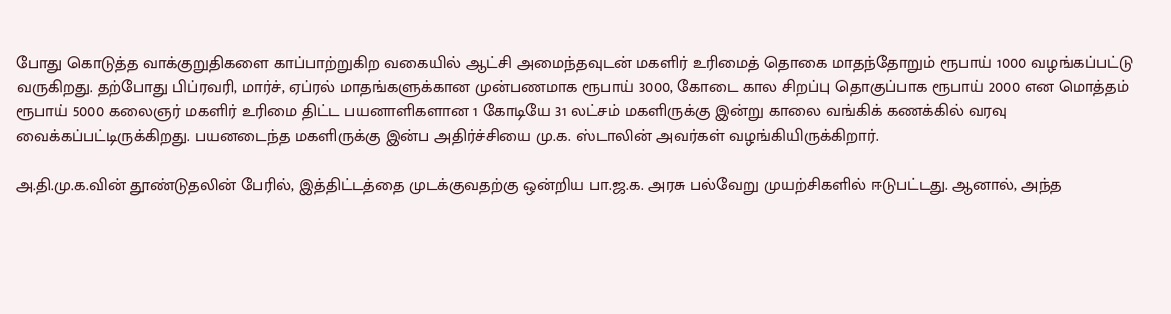போது கொடுத்த வாக்குறுதிகளை காப்பாற்றுகிற வகையில் ஆட்சி அமைந்தவுடன் மகளிர் உரிமைத் தொகை மாதந்தோறும் ரூபாய் 1000 வழங்கப்பட்டு வருகிறது. தற்போது பிப்ரவரி, மார்ச், ஏப்ரல் மாதங்களுக்கான முன்பணமாக ரூபாய் 3000, கோடை கால சிறப்பு தொகுப்பாக ரூபாய் 2000 என மொத்தம் ரூபாய் 5000 கலைஞர் மகளிர் உரிமை திட்ட பயனாளிகளான 1 கோடியே 31 லட்சம் மகளிருக்கு இன்று காலை வங்கிக் கணக்கில் வரவு வைக்கப்பட்டிருக்கிறது. பயனடைந்த மகளிருக்கு இன்ப அதிர்ச்சியை மு.க. ஸ்டாலின் அவர்கள் வழங்கியிருக்கிறார்.

அ.தி.மு.க.வின் தூண்டுதலின் பேரில், இத்திட்டத்தை முடக்குவதற்கு ஒன்றிய பா.ஜ.க. அரசு பல்வேறு முயற்சிகளில் ஈடுபட்டது. ஆனால், அந்த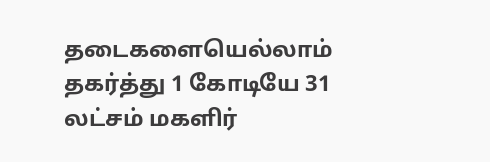தடைகளையெல்லாம் தகர்த்து 1 கோடியே 31 லட்சம் மகளிர்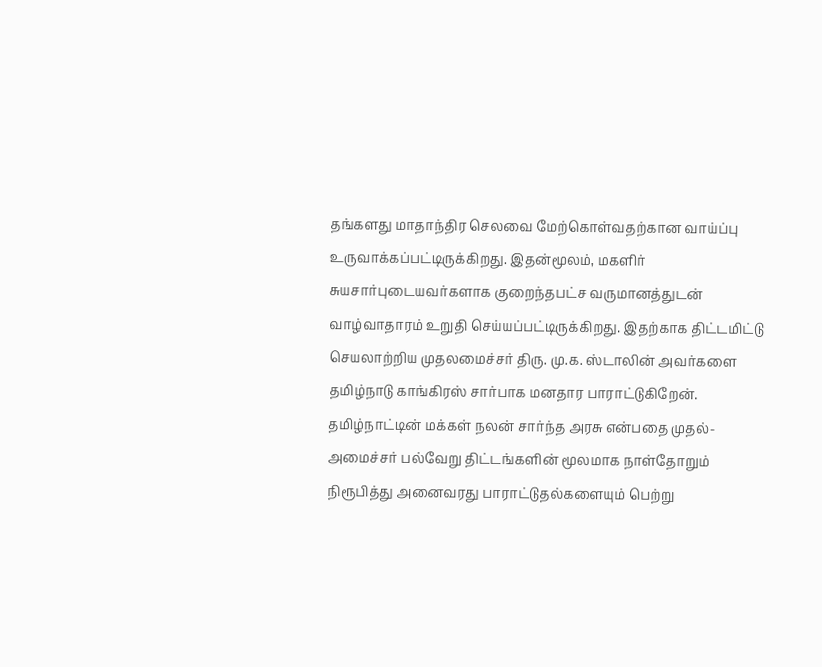தங்களது மாதாந்திர செலவை மேற்கொள்வதற்கான வாய்ப்பு உருவாக்கப்பட்டிருக்கிறது. இதன்மூலம், மகளிர் சுயசார்புடையவர்களாக குறைந்தபட்ச வருமானத்துடன் வாழ்வாதாரம் உறுதி செய்யப்பட்டிருக்கிறது. இதற்காக திட்டமிட்டு செயலாற்றிய முதலமைச்சர் திரு. மு.க. ஸ்டாலின் அவர்களை தமிழ்நாடு காங்கிரஸ் சார்பாக மனதார பாராட்டுகிறேன். தமிழ்நாட்டின் மக்கள் நலன் சார்ந்த அரசு என்பதை முதல்-அமைச்சர் பல்வேறு திட்டங்களின் மூலமாக நாள்தோறும் நிரூபித்து அனைவரது பாராட்டுதல்களையும் பெற்று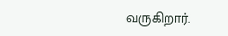வருகிறார்.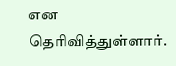என தெரிவித்துள்ளார்.